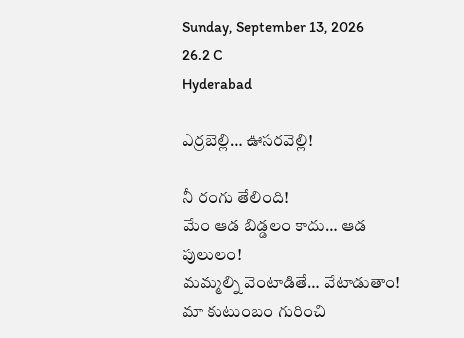Sunday, September 13, 2026
26.2 C
Hyderabad

ఎర్రబెల్లి… ఊసరవెల్లి!

నీ రంగు తేలింది!
మేం ఆడ బిడ్డలం కాదు… ఆడ పులులం!
మమ్మల్ని వెంటాడితే… వేటాడుతాం!
మా కుటుంబం గురించి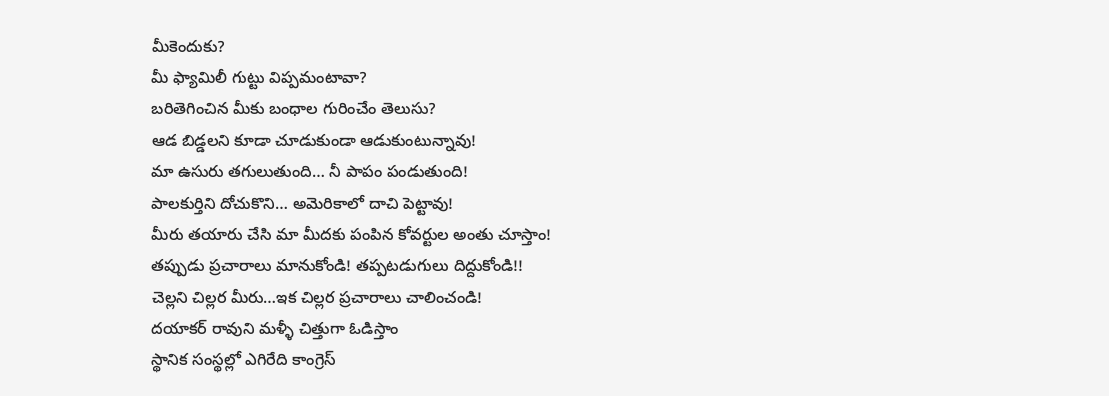మీకెందుకు?
మీ ఫ్యామిలీ గుట్టు విప్పమంటావా?
బరితెగించిన మీకు బంధాల గురించేం తెలుసు?
ఆడ బిడ్డలని కూడా చూడుకుండా ఆడుకుంటున్నావు!
మా ఉసురు తగులుతుంది… నీ పాపం పండుతుంది!
పాలకుర్తిని దోచుకొని… అమెరికాలో దాచి పెట్టావు!
మీరు తయారు చేసి మా మీదకు పంపిన కోవర్టుల అంతు చూస్తాం!
తప్పుడు ప్రచారాలు మానుకోండి! తప్పటడుగులు దిద్దుకోండి!!
చెల్లని చిల్లర మీరు…ఇక చిల్లర ప్రచారాలు చాలించండి!
దయాకర్ రావుని మళ్ళీ చిత్తుగా ఓడిస్తాం
స్థానిక సంస్థల్లో ఎగిరేది కాంగ్రెస్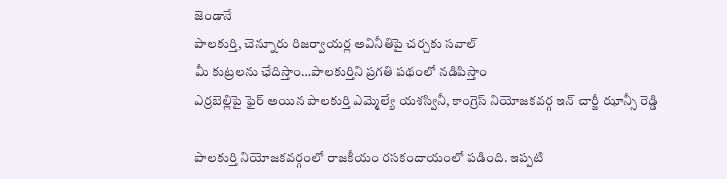జెండానే
పాలకుర్తి, చెన్నూరు రిజర్వాయర్ల అవినీతిపై చర్చకు సవాల్
మీ కుట్రలను ఛేదిస్తాం…పాలకుర్తిని ప్రగతి పథంలో నడిపిస్తాం
ఎర్రబెల్లిపై ఫైర్ అయిన పాలకుర్తి ఎమ్మెల్యే యశస్వినీ, కాంగ్రెస్ నియోజకవర్గ ఇన్ చార్జీ ఝాన్సీ రెడ్డి

పాలకుర్తి నియోజకవర్గంలో రాజకీయం రసకందాయంలో పడింది. ఇప్పటి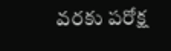వరకు పరోక్ష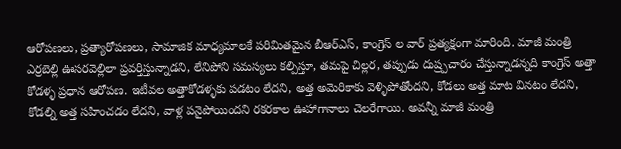ఆరోపణలు, ప్రత్యారోపణలు, సామాజిక మాధ్యమాలకే పరిమితమైన బీఆర్ఎస్, కాంగ్రెస్ ల వార్ ప్రత్యక్షంగా మారింది. మాజీ మంత్రి ఎర్రబెల్లి ఊసరవెల్లిలా ప్రవర్తిస్తున్నాడని, లేనిపోని సమస్యలు కల్పిస్తూ, తమపై చిల్లర, తప్పుడు దుష్ర్పచారం చేస్తున్నాడన్నది కాంగ్రెస్ అత్తా కోడళ్ళ ప్రధాన ఆరోపణ. ఇటీవల అత్తాకోడళ్ళకు పడటం లేదని, అత్త అమెరికాకు వెళ్ళిపోతోందని, కోడలు అత్త మాట వినటం లేదని, కోడల్ని అత్త సహించడం లేదని, వాళ్ల పనైపోయిందని రకరకాల ఊహాగానాలు చెలరేగాయి. అవన్నీ మాజీ మంత్రి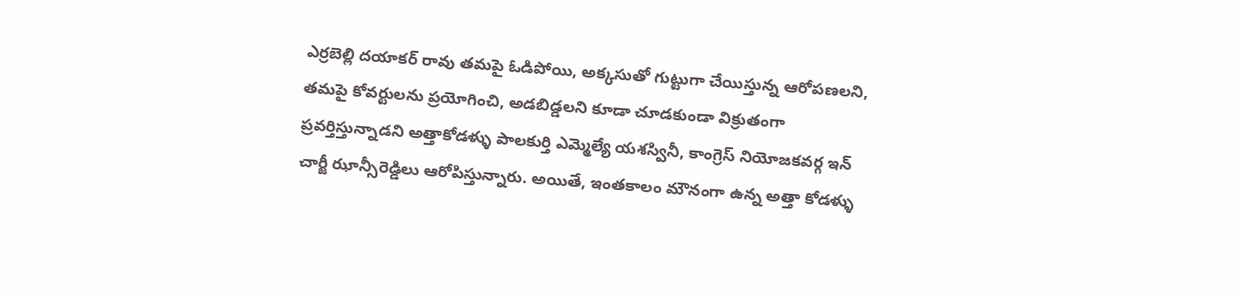ఎర్రబెల్లి దయాకర్ రావు తమపై ఓడిపోయి, అక్కసుతో గుట్టుగా చేయిస్తున్న ఆరోపణలని, తమపై కోవర్టులను ప్రయోగించి, అడబిడ్డలని కూడా చూడకుండా విక్రుతంగా ప్రవర్తిస్తున్నాడని అత్తాకోడళ్ళు పాలకుర్తి ఎమ్మెల్యే యశస్వినీ, కాంగ్రెస్ నియోజకవర్గ ఇన్ చార్జీ ఝాన్సీరెడ్డిలు ఆరోపిస్తున్నారు. అయితే, ఇంతకాలం మౌనంగా ఉన్న అత్తా కోడళ్ళు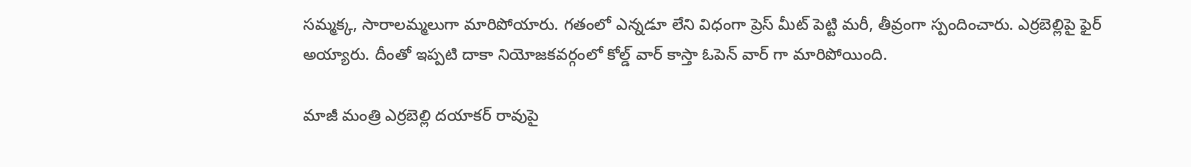సమ్మక్క, సారాలమ్మలుగా మారిపోయారు. గతంలో ఎన్నడూ లేని విధంగా ప్రెస్ మీట్ పెట్టి మరీ, తీవ్రంగా స్పందించారు. ఎర్రబెల్లిపై ఫైర్ అయ్యారు. దీంతో ఇప్పటి దాకా నియోజకవర్గంలో కోల్డ్ వార్ కాస్తా ఓపెన్ వార్ గా మారిపోయింది.

మాజీ మంత్రి ఎర్రబెల్లి దయాకర్ రావుపై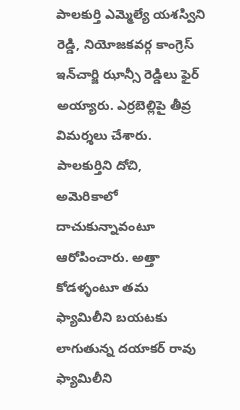పాలకుర్తి ఎమ్మెల్యే యశస్విని రెడ్డి, నియోజకవర్గ కాంగ్రెస్ ఇన్‌చార్జి ఝాన్సీ రెడ్డిలు ఫైర్ అయ్యారు. ఎర్రబెల్లిపై తీవ్ర విమర్శలు చేశారు. పాలకుర్తిని దోచి, అమెరికాలో దాచుకున్నావంటూ ఆరోపించారు. అత్తా కోడళ్ళంటూ తమ ఫ్యామిలీని బయటకు లాగుతున్న దయాకర్ రావు ఫ్యామిలీని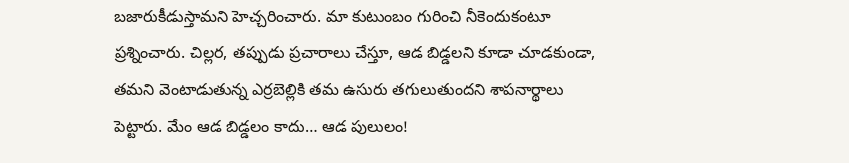బజారుకీడుస్తామని హెచ్చరించారు. మా కుటుంబం గురించి నీకెందుకంటూ ప్రశ్నించారు. చిల్లర, తప్పుడు ప్రచారాలు చేస్తూ, ఆడ బిడ్డలని కూడా చూడకుండా, తమని వెంటాడుతున్న ఎర్రబెల్లికి తమ ఉసురు తగులుతుందని శాపనార్థాలు పెట్టారు. మేం ఆడ బిడ్డలం కాదు… ఆడ పులులం!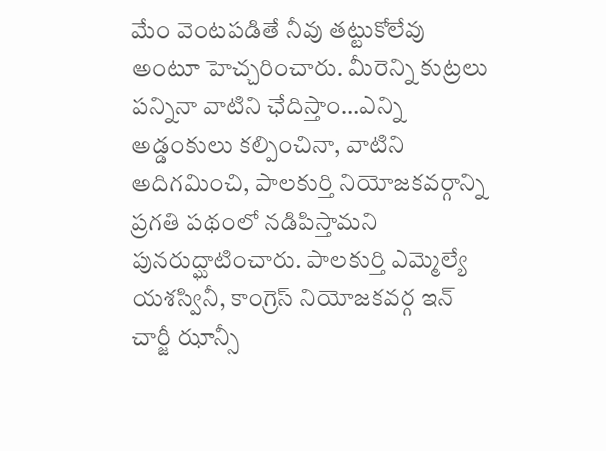మేం వెంటపడితే నీవు తట్టుకోలేవు అంటూ హెచ్చరించారు. మీరెన్ని కుట్రలు పన్నినా వాటిని ఛేదిస్తాం…ఎన్ని అడ్డంకులు కల్పించినా, వాటిని అదిగమించి, పాలకుర్తి నియోజకవర్గాన్ని ప్రగతి పథంలో నడిపిస్తామని పునరుద్ఘాటించారు. పాలకుర్తి ఎమ్మెల్యే యశస్వినీ, కాంగ్రెస్ నియోజకవర్గ ఇన్ చార్జీ ఝాన్సీ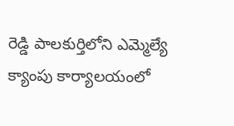రెడ్డి పాలకుర్తిలోని ఎమ్మెల్యే క్యాంపు కార్యాలయంలో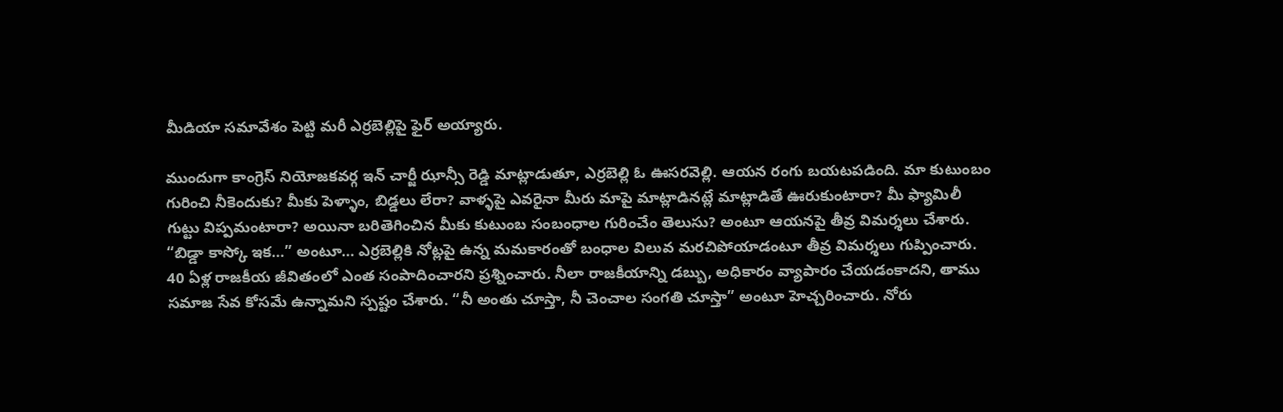మీడియా సమావేశం పెట్టి మరీ ఎర్రబెల్లిపై ఫైర్ అయ్యారు.

ముందుగా కాంగ్రెస్ నియోజకవర్గ ఇన్ చార్జీ ఝాన్సీ రెడ్డి మాట్లాడుతూ, ఎర్రబెల్లి ఓ ఊసరవెల్లి. ఆయన రంగు బయటపడింది. మా కుటుంబం గురించి నీకెందుకు? మీకు పెళ్ళాం, బిడ్డలు లేరా? వాళ్ళపై ఎవరైనా మీరు మాపై మాట్లాడినట్లే మాట్లాడితే ఊరుకుంటారా? మీ ఫ్యామిలీ గుట్టు విప్పమంటారా? అయినా బరితెగించిన మీకు కుటుంబ సంబంధాల గురించేం తెలుసు? అంటూ ఆయనపై తీవ్ర విమర్శలు చేశారు. “బిడ్డా కాస్కో ఇక…” అంటూ… ఎర్రబెల్లికి నోట్లపై ఉన్న మమకారంతో బంధాల విలువ మరచిపోయాడంటూ తీవ్ర విమర్శలు గుప్పించారు. 40 ఏళ్ల రాజకీయ జీవితంలో ఎంత సంపాదించారని ప్రశ్నించారు. నీలా రాజకీయాన్ని డబ్బు, అధికారం వ్యాపారం చేయడంకాదని, తాము సమాజ సేవ కోసమే ఉన్నామని స్పష్టం చేశారు. “నీ అంతు చూస్తా, నీ చెంచాల సంగతి చూస్తా” అంటూ హెచ్చరించారు. నోరు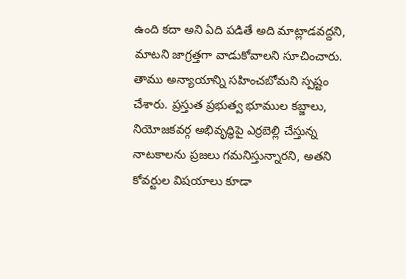ఉంది కదా అని ఏది పడితే అది మాట్లాడవద్దని, మాటని జాగ్రత్తగా వాడుకోవాలని సూచించారు. తాము అన్యాయాన్ని సహించబోమని స్పష్టం చేశారు. ప్రస్తుత ప్రభుత్వ భూముల కబ్జాలు, నియోజకవర్గ అభివృద్ధిపై ఎర్రబెల్లి చేస్తున్న నాటకాలను ప్రజలు గమనిస్తున్నారని, అతని కోవర్టుల విషయాలు కూడా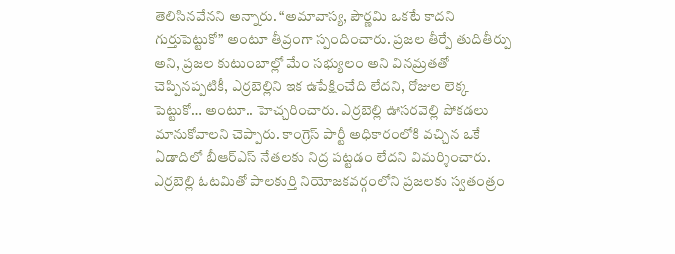తెలిసినవేనని అన్నారు. “అమావాస్య, పౌర్ణమి ఒకటే కాదని గుర్తుపెట్టుకో” అంటూ తీవ్రంగా స్పందించారు. ప్రజల తీర్పే తుదితీర్పు అని, ప్రజల కుటుంబాల్లో మేం సభ్యులం అని వినమ్రతతో చెప్పినప్పటికీ, ఎర్రబెల్లిని ఇక ఉపేక్షించేది లేదని, రోజుల లెక్క పెట్టుకో… అంటూ.. హెచ్చరించారు. ఎర్రబెల్లి ఊసరవెల్లి పోకడలు మానుకోవాలని చెప్పారు. కాంగ్రెస్ పార్టీ అధికారంలోకి వచ్చిన ఒకే ఏడాదిలో బీఆర్‌ఎస్ నేతలకు నిద్ర పట్టడం లేదని విమర్శించారు. ఎర్రబెల్లి ఓటమితో పాలకుర్తి నియోజకవర్గంలోని ప్రజలకు స్వతంత్రం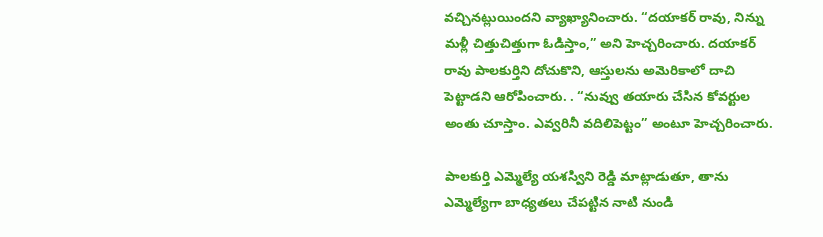వచ్చినట్లుయిందని వ్యాఖ్యానించారు. “దయాకర్ రావు, నిన్ను మళ్లీ చిత్తుచిత్తుగా ఓడిస్తాం,” అని హెచ్చరించారు. దయాకర్ రావు పాలకుర్తిని దోచుకొని, ఆస్తులను అమెరికాలో దాచి పెట్టాడని ఆరోపించారు. . “నువ్వు తయారు చేసిన కోవర్టుల అంతు చూస్తాం. ఎవ్వరినీ వదిలిపెట్టం” అంటూ హెచ్చరించారు.

పాలకుర్తి ఎమ్మెల్యే యశస్విని రెడ్డి మాట్లాడుతూ, తాను ఎమ్మెల్యేగా బాధ్యతలు చేపట్టిన నాటి నుండి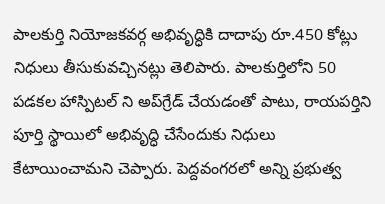పాలకుర్తి నియోజకవర్గ అభివృద్ధికి దాదాపు రూ.450 కోట్లు నిధులు తీసుకువచ్చినట్లు తెలిపారు. పాలకుర్తిలోని 50 పడకల హాస్పిటల్ ని అప్‌గ్రేడ్ చేయడంతో పాటు, రాయపర్తిని పూర్తి స్థాయిలో అభివృద్ధి చేసేందుకు నిధులు కేటాయించామని చెప్పారు. పెద్దవంగరలో అన్ని ప్రభుత్వ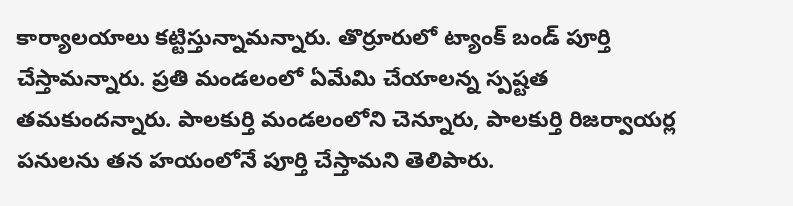కార్యాలయాలు కట్టిస్తున్నామన్నారు. తొర్రూరులో ట్యాంక్ బండ్ పూర్తి చేస్తామన్నారు. ప్రతి మండలంలో ఏమేమి చేయాలన్న స్పష్టత తమకుందన్నారు. పాలకుర్తి మండలంలోని చెన్నూరు, పాలకుర్తి రిజర్వాయర్ల పనులను తన హయంలోనే పూర్తి చేస్తామని తెలిపారు.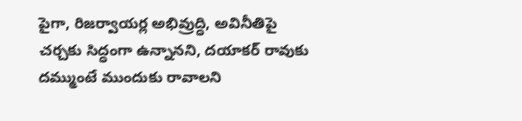పైగా, రిజర్వాయర్ల అభివ్రుద్ధి, అవినీతిపై చర్చకు సిద్ధంగా ఉన్నానని, దయాకర్ రావుకు దమ్ముంటే ముందుకు రావాలని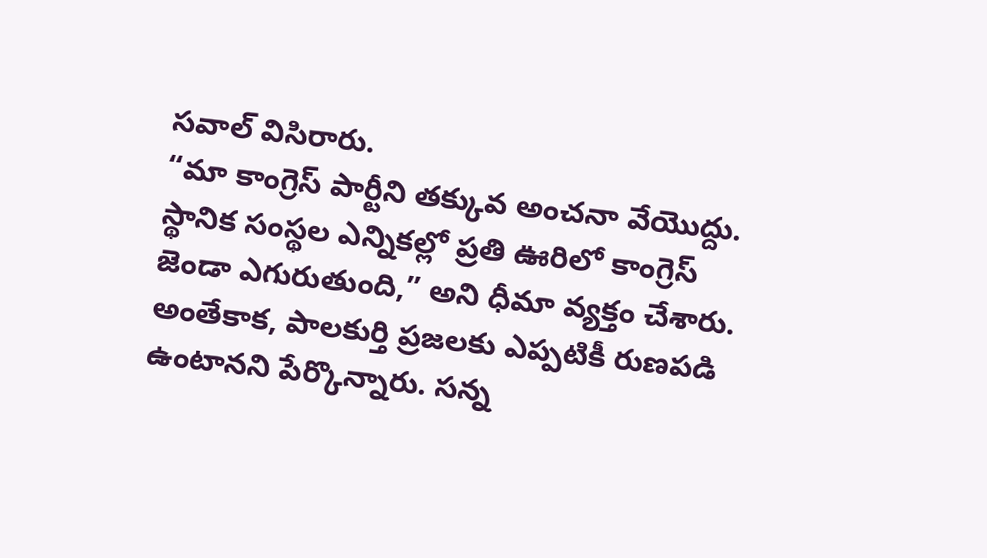సవాల్ విసిరారు.
“మా కాంగ్రెస్ పార్టీని తక్కువ అంచనా వేయొద్దు. స్థానిక సంస్థల ఎన్నికల్లో ప్రతి ఊరిలో కాంగ్రెస్ జెండా ఎగురుతుంది,” అని ధీమా వ్యక్తం చేశారు. అంతేకాక, పాలకుర్తి ప్రజలకు ఎప్పటికీ రుణపడి ఉంటానని పేర్కొన్నారు. సన్న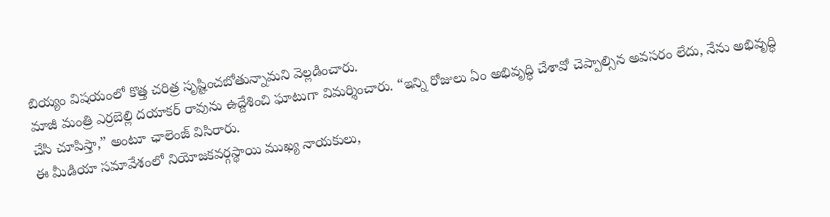బియ్యం విషయంలో కొత్త చరిత్ర సృష్టించబోతున్నామని వెల్లడించారు.
మాజీ మంత్రి ఎర్రబెల్లి దయాకర్ రావును ఉద్దేశించి ఘాటుగా విమర్శించారు. “ఇన్ని రోజులు ఏం అభివృద్ధి చేశావో చెప్పాల్సిన అవసరం లేదు, నేను అభివృద్ధి చేసి చూపిస్తా,” అంటూ ఛాలెంజ్ విసిరారు.
ఈ మీడియా సమావేశంలో నియోజకవర్గస్థాయి ముఖ్య నాయకులు,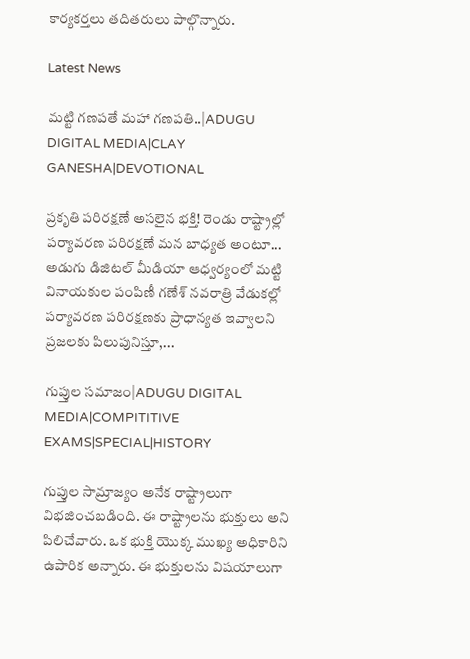కార్యకర్తలు తదితరులు పాల్గొన్నారు.

Latest News

మట్టి గణపతే మహా గణపతి..|ADUGU DIGITAL MEDIA|CLAY GANESHA|DEVOTIONAL

ప్రకృతి పరిరక్షణే అసలైన భక్తి! రెండు రాష్ట్రాల్లో పర్యావరణ పరిరక్షణే మన బాధ్యత అంటూ... అడుగు డిజిటల్ మీడియా ఆధ్వర్యంలో మట్టి వినాయకుల పంపిణీ గణేశ్ నవరాత్రి వేడుకల్లో పర్యావరణ పరిరక్షణకు ప్రాధాన్యత ఇవ్వాలని ప్రజలకు పిలుపునిస్తూ,...

గుప్తుల సమాజం|ADUGU DIGITAL MEDIA|COMPITITIVE EXAMS|SPECIAL|HISTORY

గుప్తుల సామ్రాజ్యం అనేక రాష్ట్రాలుగా విభజించబడింది. ఈ రాష్ట్రాలను భుక్తులు అని పిలిచేవారు. ఒక భుక్తి యొక్క ముఖ్య అధికారిని ఉపారిక అన్నారు. ఈ భుక్తులను విషయాలుగా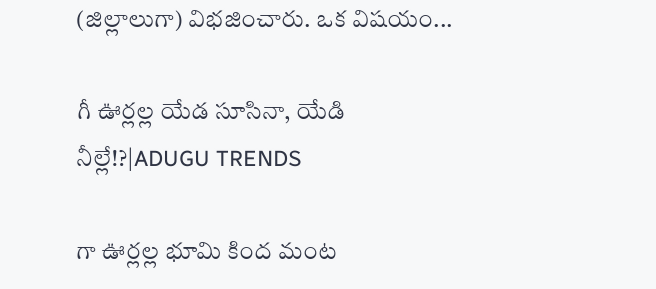(జిల్లాలుగా) విభజించారు. ఒక విషయం...

గీ ఊర్లల్ల యేడ సూసినా, యేడి నీల్లే!?|ADUGU TRENDS

గా ఊర్లల్ల భూమి కింద మంట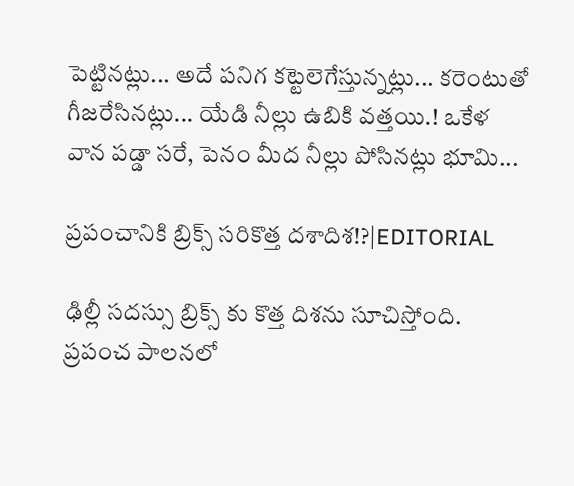పెట్టినట్లు... అదే పనిగ కట్టెలెగేస్తున్నట్లు... కరెంటుతో గీజరేసినట్లు... యేడి నీల్లు ఉబికి వత్తయి.! ఒకేళ వాన పడ్డా సరే, పెనం మీద నీల్లు పోసినట్లు భూమి...

ప్రపంచానికి బ్రిక్స్ సరికొత్త దశాదిశ!?|EDITORIAL

ఢిల్లీ సదస్సు బ్రిక్స్ కు కొత్త దిశను సూచిస్తోంది. ప్రపంచ పాలనలో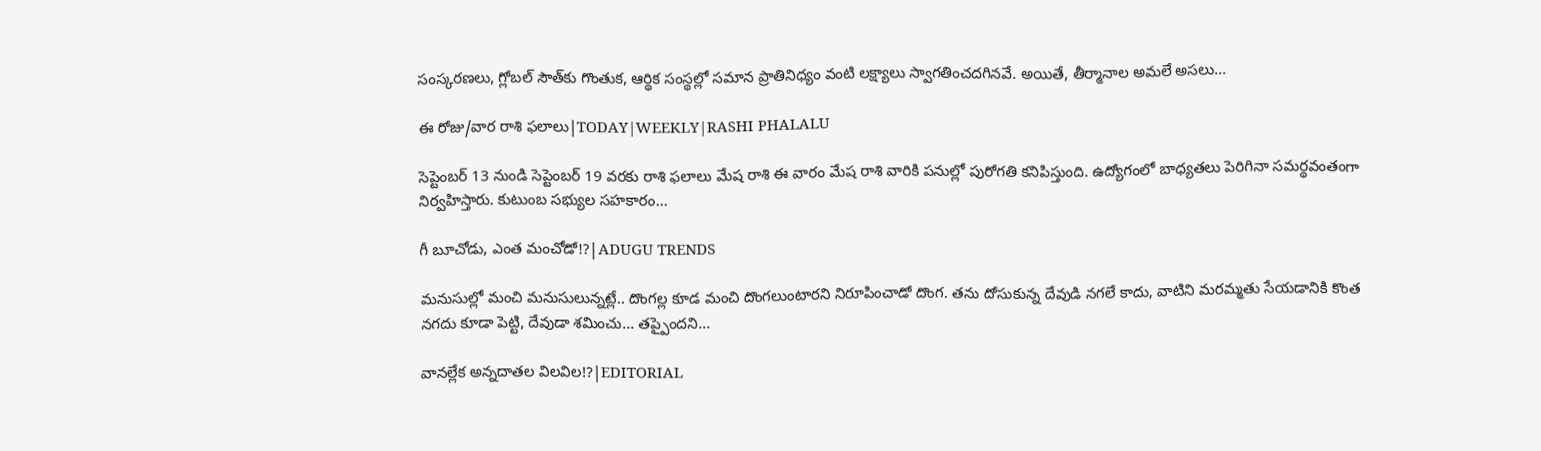సంస్కరణలు, గ్లోబల్ సౌత్‌కు గొంతుక, ఆర్థిక సంస్థల్లో సమాన ప్రాతినిధ్యం వంటి లక్ష్యాలు స్వాగతించదగినవే. అయితే, తీర్మానాల అమలే అసలు...

ఈ రోజు/వార రాశి ఫలాలు|TODAY|WEEKLY|RASHI PHALALU

సెప్టెంబర్ 13 నుండి సెప్టెంబర్ 19 వరకు రాశి ఫలాలు మేష రాశి ఈ వారం మేష రాశి వారికి పనుల్లో పురోగతి కనిపిస్తుంది. ఉద్యోగంలో బాధ్యతలు పెరిగినా సమర్థవంతంగా నిర్వహిస్తారు. కుటుంబ సభ్యుల సహకారం...

గీ బూచోడు, ఎంత మంచోడో!?|ADUGU TRENDS

మనుసుల్లో మంచి మనుసులున్నట్లే.. దొంగల్ల కూడ మంచి దొంగలుంటారని నిరూపించాడో దొంగ. తను దోసుకున్న దేవుడి నగలే కాదు, వాటిని మరమ్మతు సేయడానికి కొంత నగదు కూడా పెట్టి, దేవుడా శమించు... తప్పైందని...

వానల్లేక అన్నదాతల విలవిల!?|EDITORIAL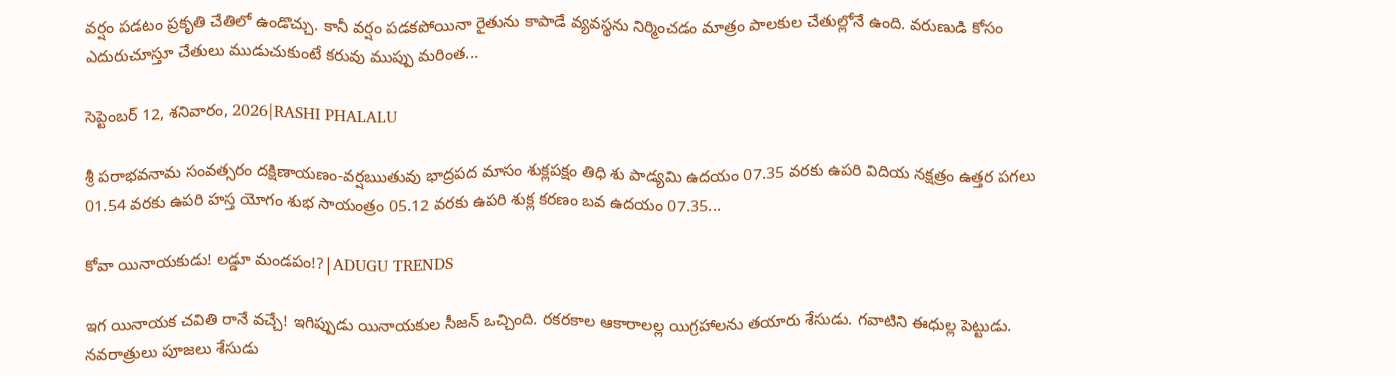వర్షం పడటం ప్రకృతి చేతిలో ఉండొచ్చు. కానీ వర్షం పడకపోయినా రైతును కాపాడే వ్యవస్థను నిర్మించడం మాత్రం పాలకుల చేతుల్లోనే ఉంది. వరుణుడి కోసం ఎదురుచూస్తూ చేతులు ముడుచుకుంటే కరువు ముప్పు మరింత...

సెప్టెంబర్ 12, శనివారం, 2026|RASHI PHALALU

శ్రీ పరాభవనామ సంవత్సరం దక్షిణాయణం-వర్షఋతువు భాద్రపద మాసం శుక్లపక్షం తిధి శు పాడ్యమి ఉదయం 07.35 వరకు ఉపరి విదియ నక్షత్రం ఉత్తర పగలు 01.54 వరకు ఉపరి హస్త యోగం శుభ సాయంత్రం 05.12 వరకు ఉపరి శుక్ల కరణం బవ ఉదయం 07.35...

కోవా యినాయకుడు! లడ్డూ మండపం!?|ADUGU TRENDS

ఇగ యినాయక చవితి రానే వచ్చే! ఇగిప్పుడు యినాయకుల సీజన్ ఒచ్చింది. రకరకాల ఆకారాలల్ల యిగ్రహాలను తయారు శేసుడు. గవాటిని ఈధుల్ల పెట్టుడు. నవరాత్రులు పూజలు శేసుడు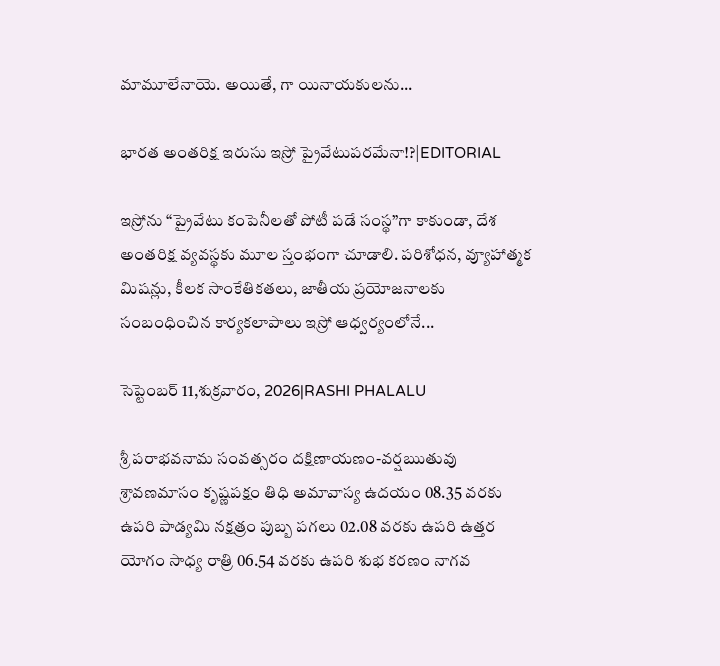మామూలేనాయె. అయితే, గా యినాయకులను...

భారత అంతరిక్ష ఇరుసు ఇస్రో ప్రైవేటుపరమేనా!?|EDITORIAL

ఇస్రోను “ప్రైవేటు కంపెనీలతో పోటీ పడే సంస్థ”గా కాకుండా, దేశ అంతరిక్ష వ్యవస్థకు మూల స్తంభంగా చూడాలి. పరిశోధన, వ్యూహాత్మక మిషన్లు, కీలక సాంకేతికతలు, జాతీయ ప్రయోజనాలకు సంబంధించిన కార్యకలాపాలు ఇస్రో ఆధ్వర్యంలోనే...

సెప్టెంబర్ 11,శుక్రవారం, 2026|RASHI PHALALU

శ్రీ పరాభవనామ సంవత్సరం దక్షిణాయణం-వర్షఋతువు శ్రావణమాసం కృష్ణపక్షం తిధి అమావాస్య ఉదయం 08.35 వరకు ఉపరి పాడ్యమి నక్షత్రం పుబ్బ పగలు 02.08 వరకు ఉపరి ఉత్తర యోగం సాధ్య రాత్రి 06.54 వరకు ఉపరి శుభ కరణం నాగవ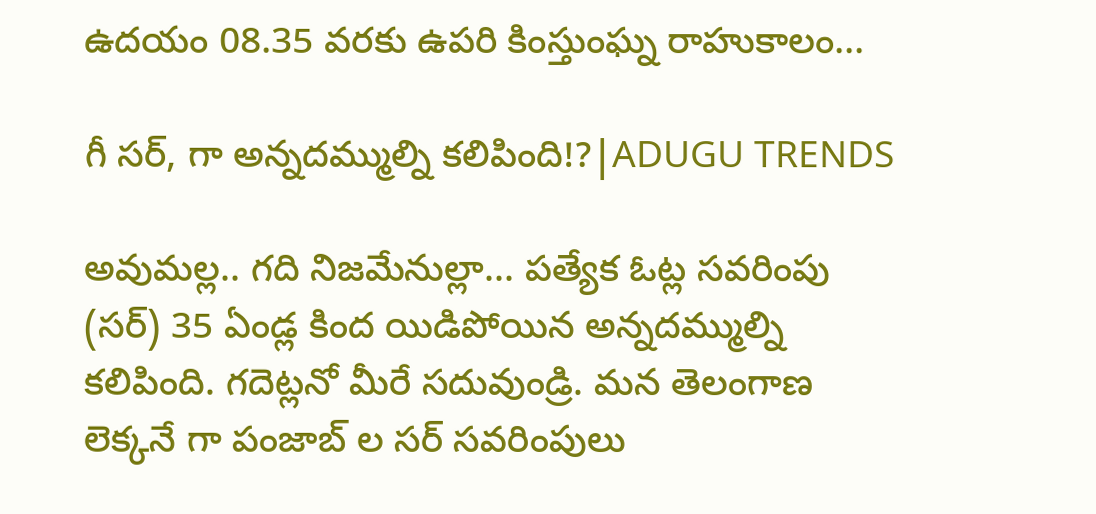ఉదయం 08.35 వరకు ఉపరి కింస్తుంఘ్న రాహుకాలం...

గీ సర్, గా అన్నదమ్ముల్ని కలిపింది!?|ADUGU TRENDS

అవుమల్ల.. గది నిజమేనుల్లా... పత్యేక ఓట్ల సవరింపు (సర్) 35 ఏండ్ల కింద యిడిపోయిన అన్నదమ్ముల్ని కలిపింది. గదెట్లనో మీరే సదువుండ్రి. మన తెలంగాణ లెక్కనే గా పంజాబ్ ల సర్ సవరింపులు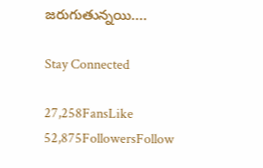జరుగుతున్నయి....

Stay Connected

27,258FansLike
52,875FollowersFollow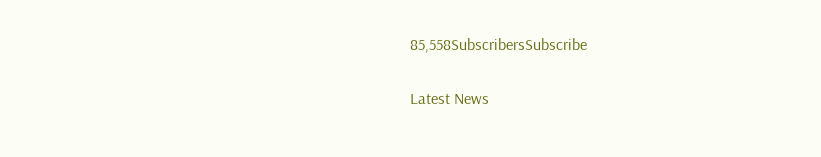85,558SubscribersSubscribe

Latest News